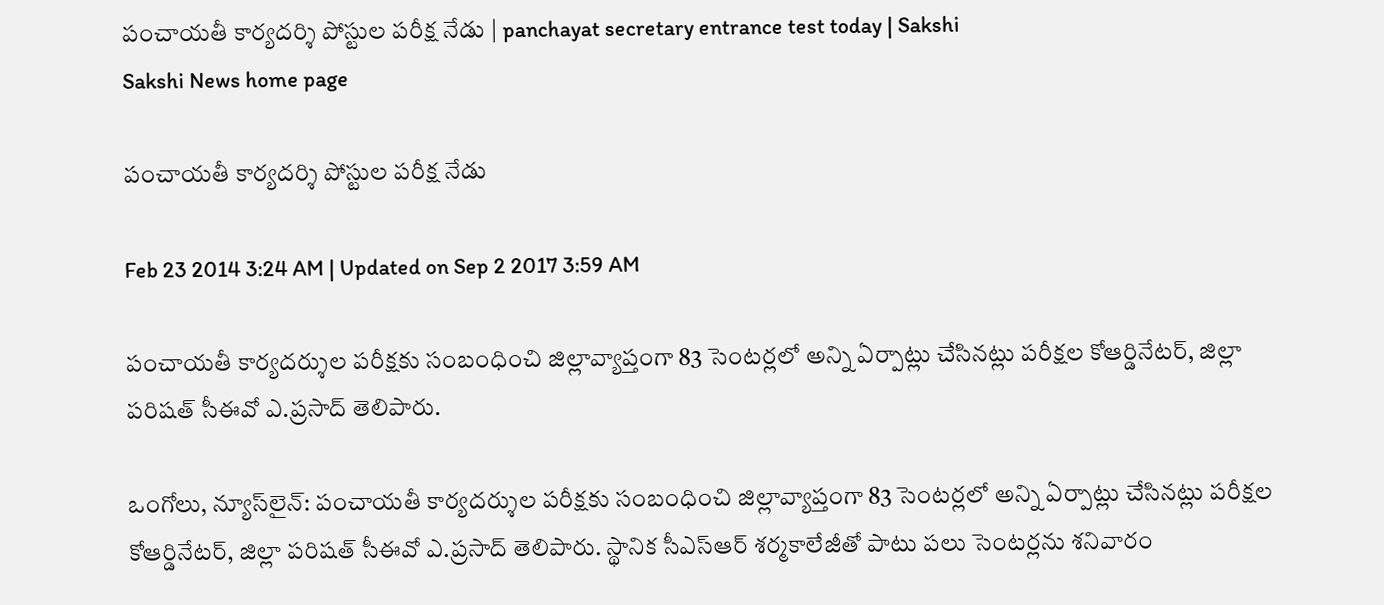పంచాయతీ కార్యదర్శి పోస్టుల పరీక్ష నేడు | panchayat secretary entrance test today | Sakshi
Sakshi News home page

పంచాయతీ కార్యదర్శి పోస్టుల పరీక్ష నేడు

Feb 23 2014 3:24 AM | Updated on Sep 2 2017 3:59 AM

పంచాయతీ కార్యదర్శుల పరీక్షకు సంబంధించి జిల్లావ్యాప్తంగా 83 సెంటర్లలో అన్ని ఏర్పాట్లు చేసినట్లు పరీక్షల కోఆర్డినేటర్, జిల్లా పరిషత్ సీఈవో ఎ.ప్రసాద్ తెలిపారు.

ఒంగోలు, న్యూస్‌లైన్: పంచాయతీ కార్యదర్శుల పరీక్షకు సంబంధించి జిల్లావ్యాప్తంగా 83 సెంటర్లలో అన్ని ఏర్పాట్లు చేసినట్లు పరీక్షల కోఆర్డినేటర్, జిల్లా పరిషత్ సీఈవో ఎ.ప్రసాద్ తెలిపారు. స్థానిక సీఎస్‌ఆర్ శర్మకాలేజీతో పాటు పలు సెంటర్లను శనివారం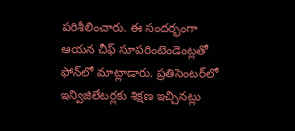పరిశీలించారు. ఈ సందర్భంగా ఆయన చీఫ్ సూపరింటెండెంట్లతో ఫోన్‌లో మాట్లాడారు. ప్రతిసెంటర్‌లో ఇన్విజిలేటర్లకు శిక్షణ ఇచ్చినట్లు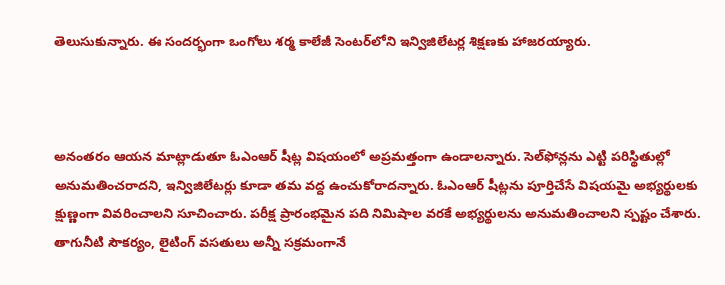తెలుసుకున్నారు. ఈ సందర్భంగా ఒంగోలు శర్మ కాలేజీ సెంటర్‌లోని ఇన్విజిలేటర్ల శిక్షణకు హాజరయ్యారు.



అనంతరం ఆయన మాట్లాడుతూ ఓఎంఆర్ షీట్ల విషయంలో అప్రమత్తంగా ఉండాలన్నారు. సెల్‌ఫోన్లను ఎట్టి పరిస్థితుల్లో అనుమతించరాదని, ఇన్విజిలేటర్లు కూడా తమ వద్ద ఉంచుకోరాదన్నారు. ఓఎంఆర్ షీట్లను పూర్తిచేసే విషయమై అభ్యర్థులకు క్షుణ్ణంగా వివరించాలని సూచించారు. పరీక్ష ప్రారంభమైన పది నిమిషాల వరకే అభ్యర్థులను అనుమతించాలని స్పష్టం చేశారు. తాగునీటి సౌకర్యం, లైటింగ్ వసతులు అన్నీ సక్రమంగానే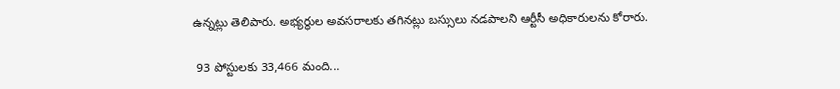ఉన్నట్లు తెలిపారు. అభ్యర్థుల అవసరాలకు తగినట్లు బస్సులు నడపాలని ఆర్టీసీ అధికారులను కోరారు.

 93 పోస్టులకు 33,466 మంది...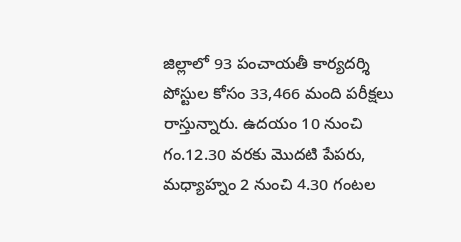జిల్లాలో 93 పంచాయతీ కార్యదర్శి పోస్టుల కోసం 33,466 మంది పరీక్షలు రాస్తున్నారు. ఉదయం 10 నుంచి గం.12.30 వరకు మొదటి పేపరు, మధ్యాహ్నం 2 నుంచి 4.30 గంటల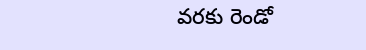వరకు రెండో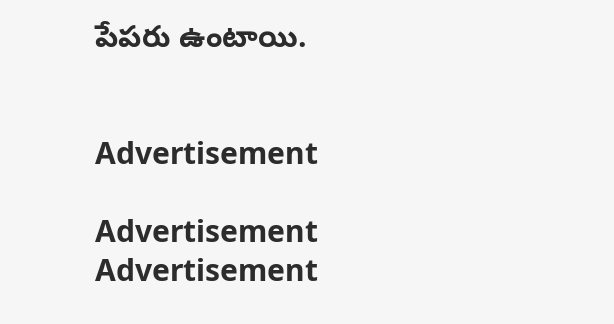పేపరు ఉంటాయి.


Advertisement

Advertisement
Advertisement